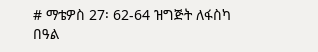# ማቴዎስ 27፡ 62-64 ዝግጅት ለፋስካ በዓል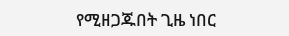የሚዘጋጁበት ጊዜ ነበር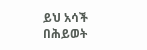ይህ አሳች በሕይወት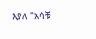እያለ "አሳቹ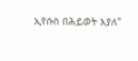ኢየሱስ በሕይወት እያለ"